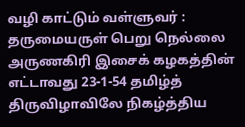வழி காட்டும் வள்ளுவர் : தருமையருள் பெறு நெல்லை அருணகிரி இசைக் கழகத்தின் எட்டாவது 23-1-54 தமிழ்த் திருவிழாவிலே நிகழ்த்திய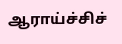ஆராய்ச்சிச்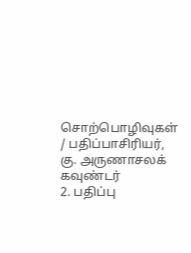சொற்பொழிவுகள் / பதிப்பாசிரியர், கு. அருணாசலக் கவுண்டர்
2. பதிப்பு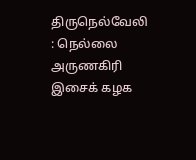திருநெல்வேலி : நெல்லை அருணகிரி இசைக் கழக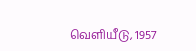வெளியீடு, 1957